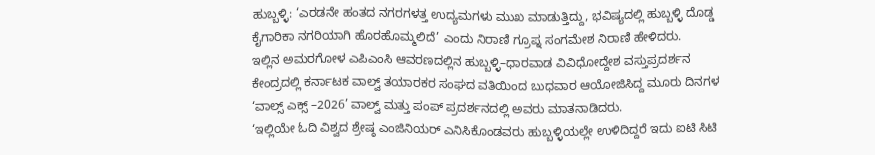ಹುಬ್ಬಳ್ಳಿ: ‘ಎರಡನೇ ಹಂತದ ನಗರಗಳತ್ತ ಉದ್ಯಮಗಳು ಮುಖ ಮಾಡುತ್ತಿದ್ದು, ಭವಿಷ್ಯದಲ್ಲಿ ಹುಬ್ಬಳ್ಳಿ ದೊಡ್ಡ ಕೈಗಾರಿಕಾ ನಗರಿಯಾಗಿ ಹೊರಹೊಮ್ಮಲಿದೆ’ ಎಂದು ನಿರಾಣಿ ಗ್ರೂಪ್ನ ಸಂಗಮೇಶ ನಿರಾಣಿ ಹೇಳಿದರು.
ಇಲ್ಲಿನ ಅಮರಗೋಳ ಎಪಿಎಂಸಿ ಆವರಣದಲ್ಲಿನ ಹುಬ್ಬಳ್ಳಿ–ಧಾರವಾಡ ವಿವಿಧೋದ್ದೇಶ ವಸ್ತುಪ್ರದರ್ಶನ ಕೇಂದ್ರದಲ್ಲಿ ಕರ್ನಾಟಕ ವಾಲ್ವ್ ತಯಾರಕರ ಸಂಘದ ವತಿಯಿಂದ ಬುಧವಾರ ಆಯೋಜಿಸಿದ್ದ ಮೂರು ದಿನಗಳ ‘ವಾಲ್ಸ್ ಎಕ್ಸ್ –2026’ ವಾಲ್ವ್ ಮತ್ತು ಪಂಪ್ ಪ್ರದರ್ಶನದಲ್ಲಿ ಅವರು ಮಾತನಾಡಿದರು.
‘ಇಲ್ಲಿಯೇ ಓದಿ ವಿಶ್ವದ ಶ್ರೇಷ್ಠ ಎಂಜಿನಿಯರ್ ಎನಿಸಿಕೊಂಡವರು ಹುಬ್ಬಳ್ಳಿಯಲ್ಲೇ ಉಳಿದಿದ್ದರೆ ಇದು ಐಟಿ ಸಿಟಿ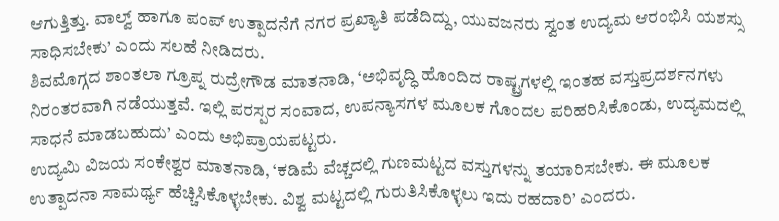ಆಗುತ್ತಿತ್ತು. ವಾಲ್ವ್ ಹಾಗೂ ಪಂಪ್ ಉತ್ಪಾದನೆಗೆ ನಗರ ಪ್ರಖ್ಯಾತಿ ಪಡೆದಿದ್ದು, ಯುವಜನರು ಸ್ವಂತ ಉದ್ಯಮ ಆರಂಭಿಸಿ ಯಶಸ್ಸು ಸಾಧಿಸಬೇಕು’ ಎಂದು ಸಲಹೆ ನೀಡಿದರು.
ಶಿವಮೊಗ್ಗದ ಶಾಂತಲಾ ಗ್ರೂಪ್ನ ರುದ್ರೇಗೌಡ ಮಾತನಾಡಿ, ‘ಅಭಿವೃದ್ಧಿ ಹೊಂದಿದ ರಾಷ್ಟ್ರಗಳಲ್ಲಿ ಇಂತಹ ವಸ್ತುಪ್ರದರ್ಶನಗಳು ನಿರಂತರವಾಗಿ ನಡೆಯುತ್ತವೆ. ಇಲ್ಲಿ ಪರಸ್ಪರ ಸಂವಾದ, ಉಪನ್ಯಾಸಗಳ ಮೂಲಕ ಗೊಂದಲ ಪರಿಹರಿಸಿಕೊಂಡು, ಉದ್ಯಮದಲ್ಲಿ ಸಾಧನೆ ಮಾಡಬಹುದು’ ಎಂದು ಅಭಿಪ್ರಾಯಪಟ್ಟರು.
ಉದ್ಯಮಿ ವಿಜಯ ಸಂಕೇಶ್ವರ ಮಾತನಾಡಿ, ‘ಕಡಿಮೆ ವೆಚ್ಚದಲ್ಲಿ ಗುಣಮಟ್ಟದ ವಸ್ತುಗಳನ್ನು ತಯಾರಿಸಬೇಕು. ಈ ಮೂಲಕ ಉತ್ಪಾದನಾ ಸಾಮರ್ಥ್ಯ ಹೆಚ್ಚಿಸಿಕೊಳ್ಳಬೇಕು. ವಿಶ್ವ ಮಟ್ಟದಲ್ಲಿ ಗುರುತಿಸಿಕೊಳ್ಳಲು ಇದು ರಹದಾರಿ’ ಎಂದರು.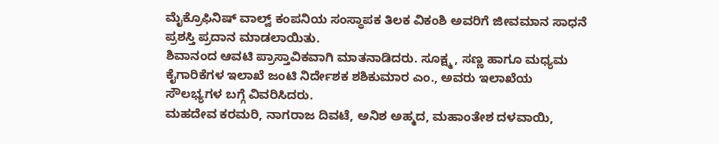ಮೈಕ್ರೊಫಿನಿಷ್ ವಾಲ್ವ್ ಕಂಪನಿಯ ಸಂಸ್ಥಾಪಕ ತಿಲಕ ವಿಕಂಶಿ ಅವರಿಗೆ ಜೀವಮಾನ ಸಾಧನೆ ಪ್ರಶಸ್ತಿ ಪ್ರದಾನ ಮಾಡಲಾಯಿತು.
ಶಿವಾನಂದ ಆವಟಿ ಪ್ರಾಸ್ತಾವಿಕವಾಗಿ ಮಾತನಾಡಿದರು. ಸೂಕ್ಷ್ಮ, ಸಣ್ಣ ಹಾಗೂ ಮಧ್ಯಮ ಕೈಗಾರಿಕೆಗಳ ಇಲಾಖೆ ಜಂಟಿ ನಿರ್ದೇಶಕ ಶಶಿಕುಮಾರ ಎಂ., ಅವರು ಇಲಾಖೆಯ ಸೌಲಭ್ಯಗಳ ಬಗ್ಗೆ ವಿವರಿಸಿದರು.
ಮಹದೇವ ಕರಮರಿ, ನಾಗರಾಜ ದಿವಟೆ, ಅನಿಶ ಅಹ್ಮದ, ಮಹಾಂತೇಶ ದಳವಾಯಿ,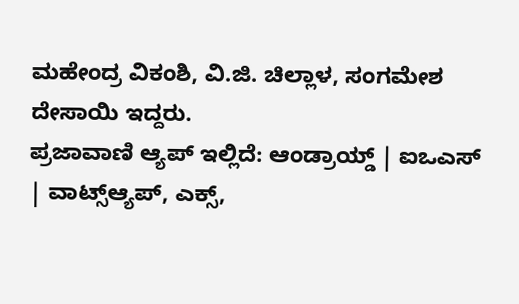ಮಹೇಂದ್ರ ವಿಕಂಶಿ, ವಿ.ಜಿ. ಚಿಲ್ಲಾಳ, ಸಂಗಮೇಶ ದೇಸಾಯಿ ಇದ್ದರು.
ಪ್ರಜಾವಾಣಿ ಆ್ಯಪ್ ಇಲ್ಲಿದೆ: ಆಂಡ್ರಾಯ್ಡ್ | ಐಒಎಸ್ | ವಾಟ್ಸ್ಆ್ಯಪ್, ಎಕ್ಸ್,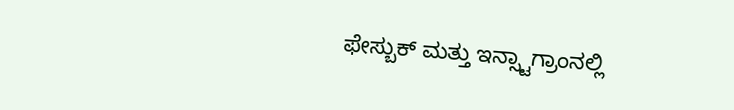ಫೇಸ್ಬುಕ್ ಮತ್ತು ಇನ್ಸ್ಟಾಗ್ರಾಂನಲ್ಲಿ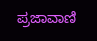ಪ್ರಜಾವಾಣಿ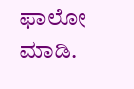ಫಾಲೋ ಮಾಡಿ.